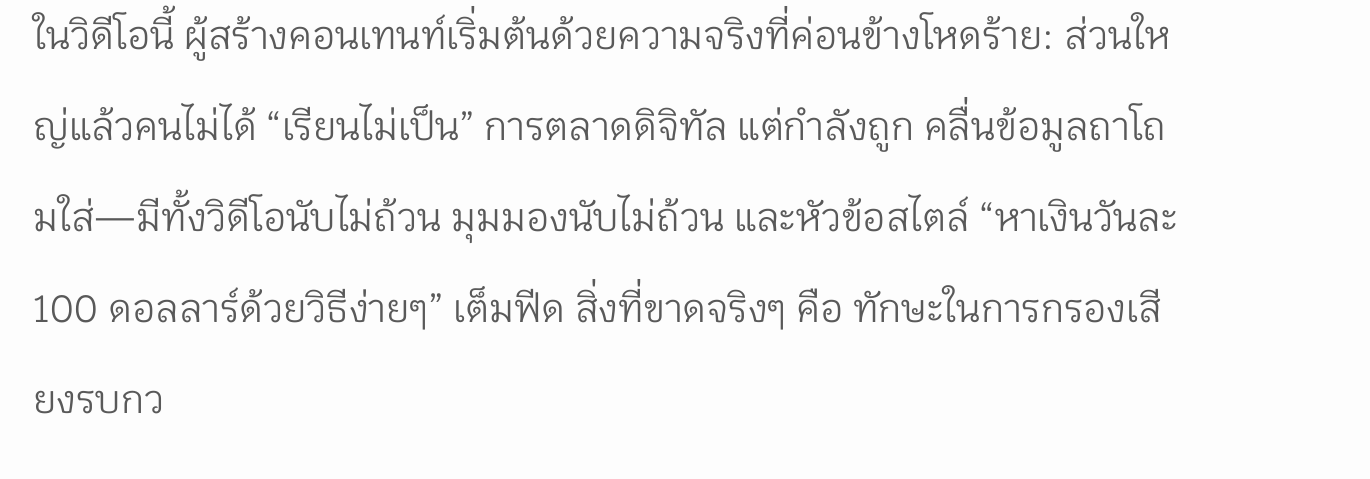ในวิดีโอนี้ ผู้สร้างคอนเทนท์เริ่มต้นด้วยความจริงที่ค่อนข้างโหดร้าย: ส่วนใหญ่แล้วคนไม่ได้ “เรียนไม่เป็น” การตลาดดิจิทัล แต่กำลังถูก คลื่นข้อมูลถาโถมใส่—มีทั้งวิดีโอนับไม่ถ้วน มุมมองนับไม่ถ้วน และหัวข้อสไตล์ “หาเงินวันละ 100 ดอลลาร์ด้วยวิธีง่ายๆ” เต็มฟีด สิ่งที่ขาดจริงๆ คือ ทักษะในการกรองเสียงรบกว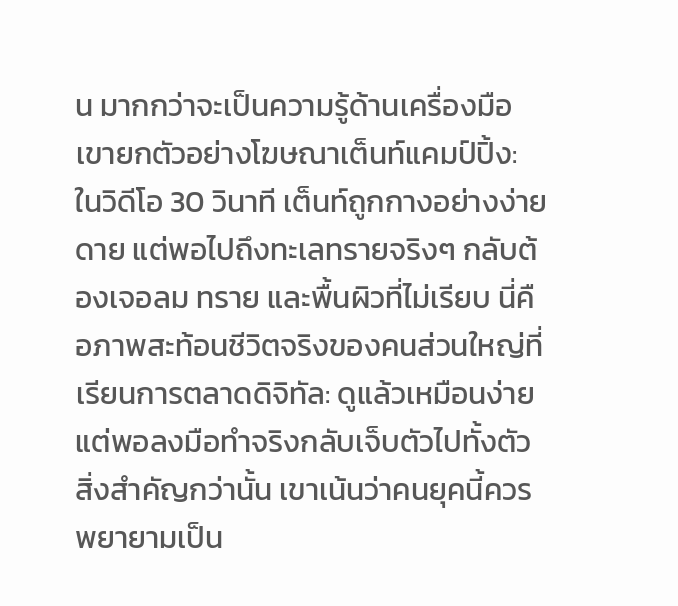น มากกว่าจะเป็นความรู้ด้านเครื่องมือ
เขายกตัวอย่างโฆษณาเต็นท์แคมป์ปิ้ง: ในวิดีโอ 30 วินาที เต็นท์ถูกกางอย่างง่ายดาย แต่พอไปถึงทะเลทรายจริงๆ กลับต้องเจอลม ทราย และพื้นผิวที่ไม่เรียบ นี่คือภาพสะท้อนชีวิตจริงของคนส่วนใหญ่ที่เรียนการตลาดดิจิทัล: ดูแล้วเหมือนง่าย แต่พอลงมือทำจริงกลับเจ็บตัวไปทั้งตัว
สิ่งสำคัญกว่านั้น เขาเน้นว่าคนยุคนี้ควรพยายามเป็น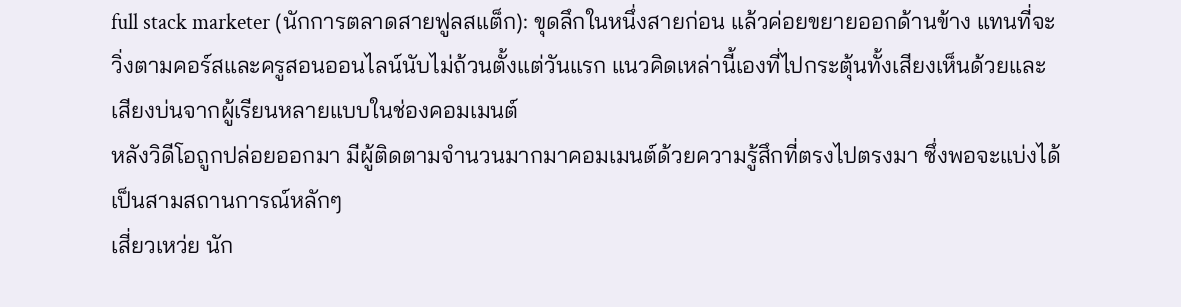full stack marketer (นักการตลาดสายฟูลสแต็ก): ขุดลึกในหนึ่งสายก่อน แล้วค่อยขยายออกด้านข้าง แทนที่จะวิ่งตามคอร์สและครูสอนออนไลน์นับไม่ถ้วนตั้งแต่วันแรก แนวคิดเหล่านี้เองที่ไปกระตุ้นทั้งเสียงเห็นด้วยและเสียงบ่นจากผู้เรียนหลายแบบในช่องคอมเมนต์
หลังวิดีโอถูกปล่อยออกมา มีผู้ติดตามจำนวนมากมาคอมเมนต์ด้วยความรู้สึกที่ตรงไปตรงมา ซึ่งพอจะแบ่งได้เป็นสามสถานการณ์หลักๆ
เสี่ยวเหว่ย นัก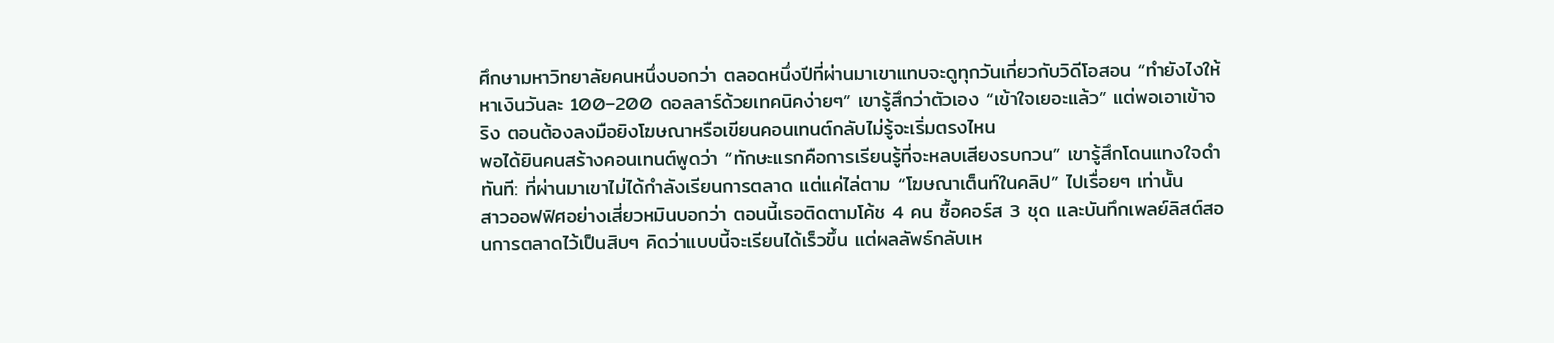ศึกษามหาวิทยาลัยคนหนึ่งบอกว่า ตลอดหนึ่งปีที่ผ่านมาเขาแทบจะดูทุกวันเกี่ยวกับวิดีโอสอน “ทำยังไงให้หาเงินวันละ 100–200 ดอลลาร์ด้วยเทคนิคง่ายๆ” เขารู้สึกว่าตัวเอง “เข้าใจเยอะแล้ว” แต่พอเอาเข้าจริง ตอนต้องลงมือยิงโฆษณาหรือเขียนคอนเทนต์กลับไม่รู้จะเริ่มตรงไหน
พอได้ยินคนสร้างคอนเทนต์พูดว่า “ทักษะแรกคือการเรียนรู้ที่จะหลบเสียงรบกวน” เขารู้สึกโดนแทงใจดำทันที: ที่ผ่านมาเขาไม่ได้กำลังเรียนการตลาด แต่แค่ไล่ตาม “โฆษณาเต็นท์ในคลิป” ไปเรื่อยๆ เท่านั้น
สาวออฟฟิศอย่างเสี่ยวหมินบอกว่า ตอนนี้เธอติดตามโค้ช 4 คน ซื้อคอร์ส 3 ชุด และบันทึกเพลย์ลิสต์สอนการตลาดไว้เป็นสิบๆ คิดว่าแบบนี้จะเรียนได้เร็วขึ้น แต่ผลลัพธ์กลับเห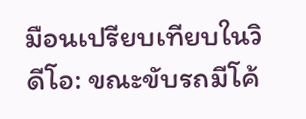มือนเปรียบเทียบในวิดีโอ: ขณะขับรถมีโค้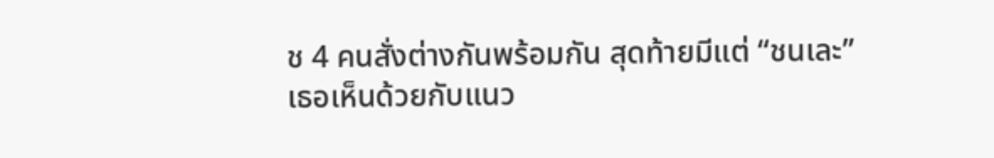ช 4 คนสั่งต่างกันพร้อมกัน สุดท้ายมีแต่ “ชนเละ”
เธอเห็นด้วยกับแนว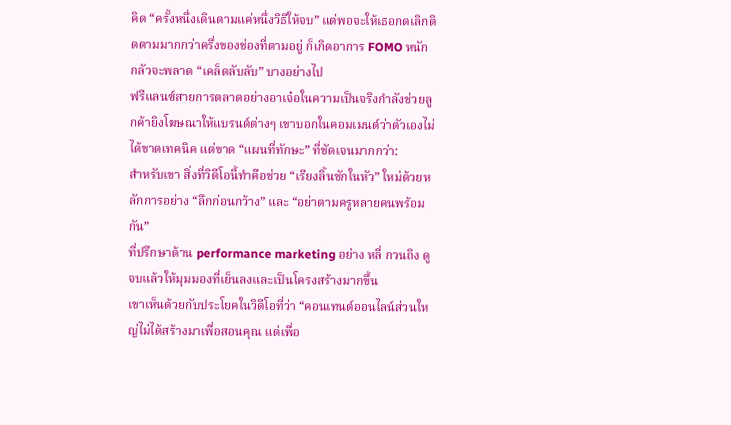คิด “ครั้งหนึ่งเดินตามแค่หนึ่งวิธีให้จบ” แต่พอจะให้เธอกดเลิกติดตามมากกว่าครึ่งของช่องที่ตามอยู่ ก็เกิดอาการ FOMO หนัก กลัวจะพลาด “เคล็ดลับลับ” บางอย่างไป
ฟรีแลนซ์สายการตลาดอย่างอาเจ๋อในความเป็นจริงกำลังช่วยลูกค้ายิงโฆษณาให้แบรนด์ต่างๆ เขาบอกในคอมเมนต์ว่าตัวเองไม่ได้ขาดเทคนิค แต่ขาด “แผนที่ทักษะ” ที่ชัดเจนมากกว่า:
สำหรับเขา สิ่งที่วิดีโอนี้ทำคือช่วย “เรียงลิ้นชักในหัว” ใหม่ด้วยหลักการอย่าง “ลึกก่อนกว้าง” และ “อย่าตามครูหลายคนพร้อมกัน”
ที่ปรึกษาด้าน performance marketing อย่าง หลี่ กวนถิง ดูจบแล้วให้มุมมองที่เย็นลงและเป็นโครงสร้างมากขึ้น
เขาเห็นด้วยกับประโยคในวิดีโอที่ว่า “คอนเทนต์ออนไลน์ส่วนใหญ่ไม่ได้สร้างมาเพื่อสอนคุณ แต่เพื่อ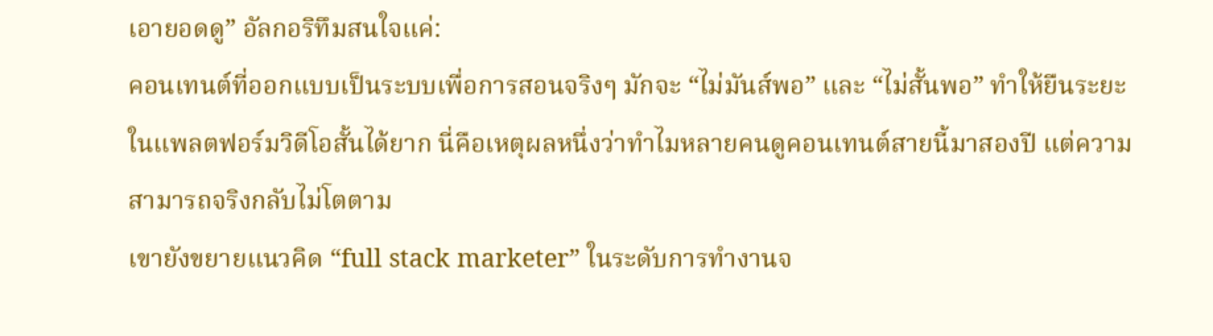เอายอดดู” อัลกอริทึมสนใจแค่:
คอนเทนต์ที่ออกแบบเป็นระบบเพื่อการสอนจริงๆ มักจะ “ไม่มันส์พอ” และ “ไม่สั้นพอ” ทำให้ยืนระยะในแพลตฟอร์มวิดีโอสั้นได้ยาก นี่คือเหตุผลหนึ่งว่าทำไมหลายคนดูคอนเทนต์สายนี้มาสองปี แต่ความสามารถจริงกลับไม่โตตาม
เขายังขยายแนวคิด “full stack marketer” ในระดับการทำงานจ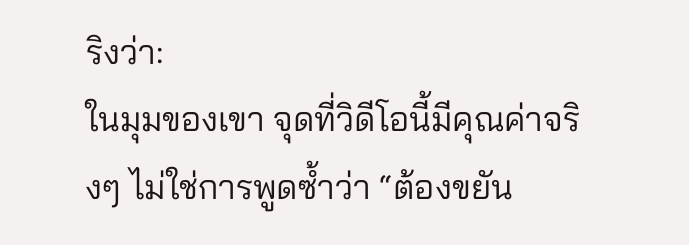ริงว่า:
ในมุมของเขา จุดที่วิดีโอนี้มีคุณค่าจริงๆ ไม่ใช่การพูดซ้ำว่า “ต้องขยัน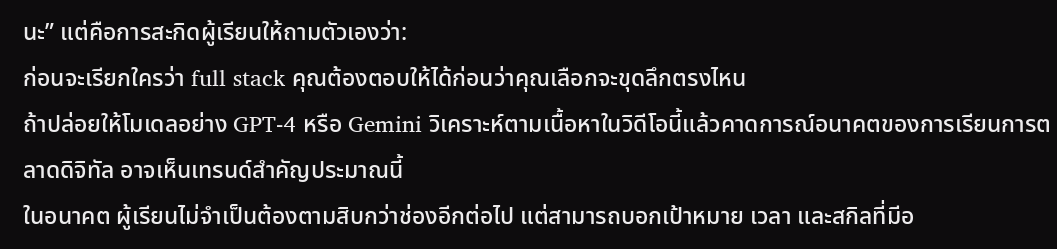นะ” แต่คือการสะกิดผู้เรียนให้ถามตัวเองว่า:
ก่อนจะเรียกใครว่า full stack คุณต้องตอบให้ได้ก่อนว่าคุณเลือกจะขุดลึกตรงไหน
ถ้าปล่อยให้โมเดลอย่าง GPT-4 หรือ Gemini วิเคราะห์ตามเนื้อหาในวิดีโอนี้แล้วคาดการณ์อนาคตของการเรียนการตลาดดิจิทัล อาจเห็นเทรนด์สำคัญประมาณนี้
ในอนาคต ผู้เรียนไม่จำเป็นต้องตามสิบกว่าช่องอีกต่อไป แต่สามารถบอกเป้าหมาย เวลา และสกิลที่มีอ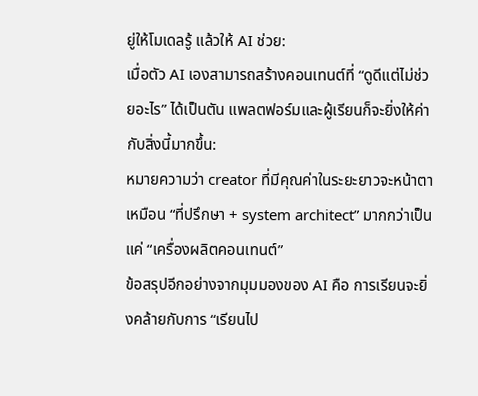ยู่ให้โมเดลรู้ แล้วให้ AI ช่วย:
เมื่อตัว AI เองสามารถสร้างคอนเทนต์ที่ “ดูดีแต่ไม่ช่วยอะไร” ได้เป็นตัน แพลตฟอร์มและผู้เรียนก็จะยิ่งให้ค่ากับสิ่งนี้มากขึ้น:
หมายความว่า creator ที่มีคุณค่าในระยะยาวจะหน้าตาเหมือน “ที่ปรึกษา + system architect” มากกว่าเป็นแค่ “เครื่องผลิตคอนเทนต์”
ข้อสรุปอีกอย่างจากมุมมองของ AI คือ การเรียนจะยิ่งคล้ายกับการ “เรียนไป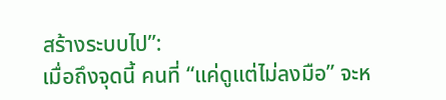สร้างระบบไป”:
เมื่อถึงจุดนี้ คนที่ “แค่ดูแต่ไม่ลงมือ” จะห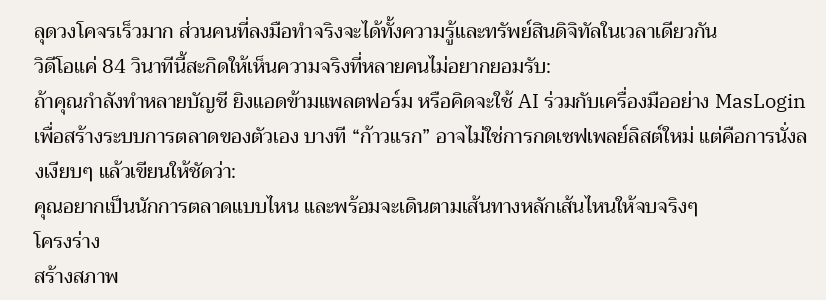ลุดวงโคจรเร็วมาก ส่วนคนที่ลงมือทำจริงจะได้ทั้งความรู้และทรัพย์สินดิจิทัลในเวลาเดียวกัน
วิดีโอแค่ 84 วินาทีนี้สะกิดให้เห็นความจริงที่หลายคนไม่อยากยอมรับ:
ถ้าคุณกำลังทำหลายบัญชี ยิงแอดข้ามแพลตฟอร์ม หรือคิดจะใช้ AI ร่วมกับเครื่องมืออย่าง MasLogin เพื่อสร้างระบบการตลาดของตัวเอง บางที “ก้าวแรก” อาจไม่ใช่การกดเซฟเพลย์ลิสต์ใหม่ แต่คือการนั่งลงเงียบๆ แล้วเขียนให้ชัดว่า:
คุณอยากเป็นนักการตลาดแบบไหน และพร้อมจะเดินตามเส้นทางหลักเส้นไหนให้จบจริงๆ
โครงร่าง
สร้างสภาพ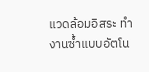แวดล้อมอิสระ ทำงานซ้ำแบบอัตโน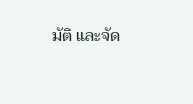มัติ และจัด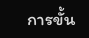การขั้น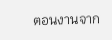ตอนงานจาก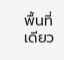พื้นที่เดียว